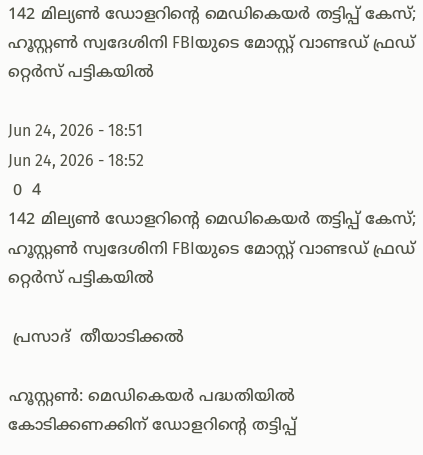142 മില്യൺ ഡോളറിന്റെ മെഡികെയർ തട്ടിപ്പ് കേസ്; ഹൂസ്റ്റൺ സ്വദേശിനി FBIയുടെ മോസ്റ്റ് വാണ്ടഡ് ഫ്രഡ്‌ റ്റെർസ് പട്ടികയിൽ

Jun 24, 2026 - 18:51
Jun 24, 2026 - 18:52
 0  4
142 മില്യൺ ഡോളറിന്റെ മെഡികെയർ തട്ടിപ്പ് കേസ്; ഹൂസ്റ്റൺ സ്വദേശിനി FBIയുടെ മോസ്റ്റ് വാണ്ടഡ് ഫ്രഡ്‌ റ്റെർസ് പട്ടികയിൽ

 പ്രസാദ്  തീയാടിക്കൽ

ഹൂസ്റ്റൺ: മെഡികെയർ പദ്ധതിയിൽ കോടിക്കണക്കിന് ഡോളറിന്റെ തട്ടിപ്പ്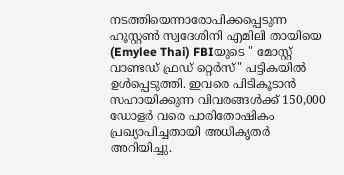നടത്തിയെന്നാരോപിക്കപ്പെടുന്ന ഹൂസ്റ്റൺ സ്വദേശിനി എമിലി തായിയെ (Emylee Thai) FBIയുടെ " മോസ്റ്റ് വാണ്ടഡ് ഫ്രഡ് റ്റെർസ്" പട്ടികയിൽ ഉൾപ്പെടുത്തി. ഇവരെ പിടികൂടാൻ സഹായിക്കുന്ന വിവരങ്ങൾക്ക് 150,000 ഡോളർ വരെ പാരിതോഷികം പ്രഖ്യാപിച്ചതായി അധികൃതർ അറിയിച്ചു.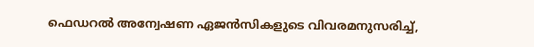ഫെഡറൽ അന്വേഷണ ഏജൻസികളുടെ വിവരമനുസരിച്ച്,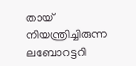തായ് നിയന്ത്രിച്ചിരുന്ന ലബോറട്ടറി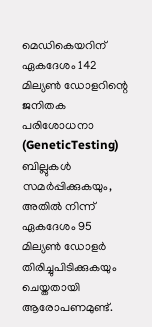മെഡികെയറിന് ഏകദേശം 142 മില്യൺ ഡോളറിന്റെ ജനിതക പരിശോധനാ (GeneticTesting) ബില്ലുകൾ സമർപ്പിക്കുകയും, അതിൽ നിന്ന് ഏകദേശം 95 മില്യൺ ഡോളർ തിരിച്ചുപിടിക്കുകയും ചെയ്തതായി ആരോപണമുണ്ട്.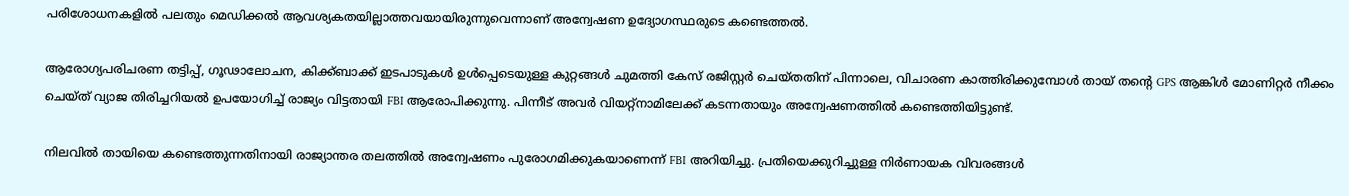പരിശോധനകളിൽ പലതും മെഡിക്കൽ ആവശ്യകതയില്ലാത്തവയായിരുന്നുവെന്നാണ് അന്വേഷണ ഉദ്യോഗസ്ഥരുടെ കണ്ടെത്തൽ.

ആരോഗ്യപരിചരണ തട്ടിപ്പ്, ഗൂഢാലോചന, കിക്ക്ബാക്ക് ഇടപാടുകൾ ഉൾപ്പെടെയുള്ള കുറ്റങ്ങൾ ചുമത്തി കേസ് രജിസ്റ്റർ ചെയ്തതിന് പിന്നാലെ, വിചാരണ കാത്തിരിക്കുമ്പോൾ തായ് തന്റെ GPS ആങ്കിൾ മോണിറ്റർ നീക്കം ചെയ്ത് വ്യാജ തിരിച്ചറിയൽ ഉപയോഗിച്ച് രാജ്യം വിട്ടതായി FBI ആരോപിക്കുന്നു. പിന്നീട് അവർ വിയറ്റ്നാമിലേക്ക് കടന്നതായും അന്വേഷണത്തിൽ കണ്ടെത്തിയിട്ടുണ്ട്.

നിലവിൽ തായിയെ കണ്ടെത്തുന്നതിനായി രാജ്യാന്തര തലത്തിൽ അന്വേഷണം പുരോഗമിക്കുകയാണെന്ന് FBI അറിയിച്ചു. പ്രതിയെക്കുറിച്ചുള്ള നിർണായക വിവരങ്ങൾ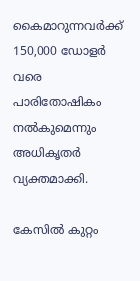കൈമാറുന്നവർക്ക് 150,000 ഡോളർ വരെ പാരിതോഷികം നൽകുമെന്നും അധികൃതർ വ്യക്തമാക്കി.

കേസിൽ കുറ്റം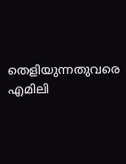തെളിയുന്നതുവരെ എമിലി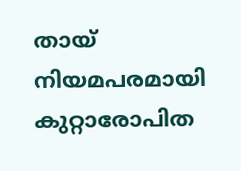തായ് നിയമപരമായി കുറ്റാരോപിത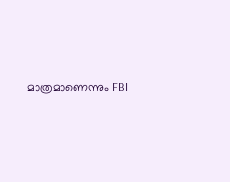മാത്രമാണെന്നും FBI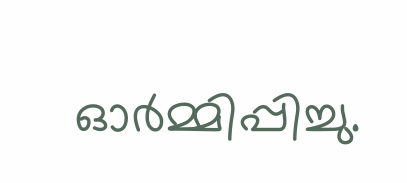ഓർമ്മിപ്പിച്ചു.